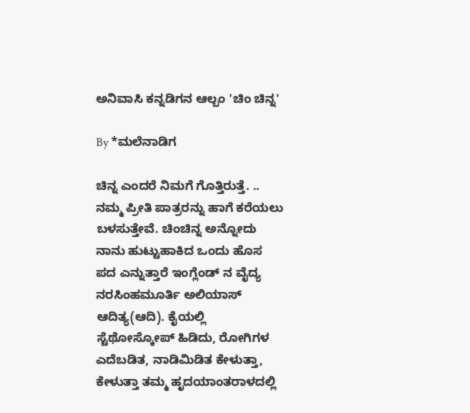ಅನಿವಾಸಿ ಕನ್ನಡಿಗನ ಆಲ್ಬಂ 'ಚಿಂ ಚಿನ್ನ'

By *ಮಲೆನಾಡಿಗ

ಚಿನ್ನ ಎಂದರೆ ನಿಮಗೆ ಗೊತ್ತಿರುತ್ತೆ. .. ನಮ್ಮ ಪ್ರೀತಿ ಪಾತ್ರರನ್ನು ಹಾಗೆ ಕರೆಯಲು ಬಳಸುತ್ತೇವೆ. ಚಿಂಚಿನ್ನ ಅನ್ನೋದು ನಾನು ಹುಟ್ಟುಹಾಕಿದ ಒಂದು ಹೊಸ ಪದ ಎನ್ನುತ್ತಾರೆ ಇಂಗ್ಲೆಂಡ್ ನ ವೈದ್ಯ ನರಸಿಂಹಮೂರ್ತಿ ಅಲಿಯಾಸ್ ಆದಿತ್ಯ(ಆದಿ). ಕೈಯಲ್ಲಿ ಸ್ಟೆಥೋಸ್ಕೋಪ್ ಹಿಡಿದು, ರೋಗಿಗಳ ಎದೆಬಡಿತ, ನಾಡಿಮಿಡಿತ ಕೇಳುತ್ತಾ, ಕೇಳುತ್ತಾ ತಮ್ಮ ಹೃದಯಾಂತರಾಳದಲ್ಲಿ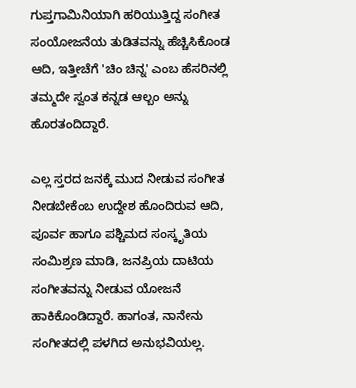ಗುಪ್ತಗಾಮಿನಿಯಾಗಿ ಹರಿಯುತ್ತಿದ್ದ ಸಂಗೀತ ಸಂಯೋಜನೆಯ ತುಡಿತವನ್ನು ಹೆಚ್ಚಿಸಿಕೊಂಡ ಆದಿ, ಇತ್ತೀಚೆಗೆ 'ಚಿಂ ಚಿನ್ನ' ಎಂಬ ಹೆಸರಿನಲ್ಲಿ ತಮ್ಮದೇ ಸ್ವಂತ ಕನ್ನಡ ಆಲ್ಬಂ ಅನ್ನು ಹೊರತಂದಿದ್ದಾರೆ.

ಎಲ್ಲ ಸ್ತರದ ಜನಕ್ಕೆ ಮುದ ನೀಡುವ ಸಂಗೀತ ನೀಡಬೇಕೆಂಬ ಉದ್ದೇಶ ಹೊಂದಿರುವ ಆದಿ, ಪೂರ್ವ ಹಾಗೂ ಪಶ್ಚಿಮದ ಸಂಸ್ಕೃತಿಯ ಸಂಮಿಶ್ರಣ ಮಾಡಿ, ಜನಪ್ರಿಯ ದಾಟಿಯ ಸಂಗೀತವನ್ನು ನೀಡುವ ಯೋಜನೆ ಹಾಕಿಕೊಂಡಿದ್ದಾರೆ. ಹಾಗಂತ, ನಾನೇನು ಸಂಗೀತದಲ್ಲಿ ಪಳಗಿದ ಅನುಭವಿಯಲ್ಲ.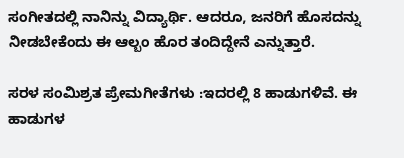ಸಂಗೀತದಲ್ಲಿ ನಾನಿನ್ನು ವಿದ್ಯಾರ್ಥಿ. ಆದರೂ, ಜನರಿಗೆ ಹೊಸದನ್ನು ನೀಡಬೇಕೆಂದು ಈ ಆಲ್ಬಂ ಹೊರ ತಂದಿದ್ದೇನೆ ಎನ್ನುತ್ತಾರೆ.

ಸರಳ ಸಂಮಿಶ್ರತ ಪ್ರೇಮಗೀತೆಗಳು :ಇದರಲ್ಲಿ 8 ಹಾಡುಗಳಿವೆ. ಈ ಹಾಡುಗಳ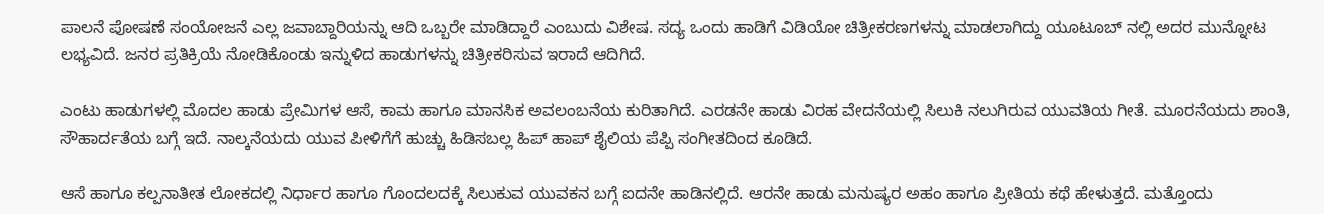ಪಾಲನೆ ಪೋಷಣೆ ಸಂಯೋಜನೆ ಎಲ್ಲ ಜವಾಬ್ದಾರಿಯನ್ನು ಆದಿ ಒಬ್ಬರೇ ಮಾಡಿದ್ದಾರೆ ಎಂಬುದು ವಿಶೇಷ. ಸದ್ಯ ಒಂದು ಹಾಡಿಗೆ ವಿಡಿಯೋ ಚಿತ್ರೀಕರಣಗಳನ್ನು ಮಾಡಲಾಗಿದ್ದು ಯೂಟೂಬ್ ನಲ್ಲಿ ಅದರ ಮುನ್ನೋಟ ಲಭ್ಯವಿದೆ. ಜನರ ಪ್ರತಿಕ್ರಿಯೆ ನೋಡಿಕೊಂಡು ಇನ್ನುಳಿದ ಹಾಡುಗಳನ್ನು ಚಿತ್ರೀಕರಿಸುವ ಇರಾದೆ ಆದಿಗಿದೆ.

ಎಂಟು ಹಾಡುಗಳಲ್ಲಿ ಮೊದಲ ಹಾಡು ಪ್ರೇಮಿಗಳ ಆಸೆ, ಕಾಮ ಹಾಗೂ ಮಾನಸಿಕ ಅವಲಂಬನೆಯ ಕುರಿತಾಗಿದೆ. ಎರಡನೇ ಹಾಡು ವಿರಹ ವೇದನೆಯಲ್ಲಿ ಸಿಲುಕಿ ನಲುಗಿರುವ ಯುವತಿಯ ಗೀತೆ. ಮೂರನೆಯದು ಶಾಂತಿ, ಸೌಹಾರ್ದತೆಯ ಬಗ್ಗೆ ಇದೆ. ನಾಲ್ಕನೆಯದು ಯುವ ಪೀಳಿಗೆಗೆ ಹುಚ್ಚು ಹಿಡಿಸಬಲ್ಲ ಹಿಪ್ ಹಾಪ್ ಶೈಲಿಯ ಪೆಪ್ಪಿ ಸಂಗೀತದಿಂದ ಕೂಡಿದೆ.

ಆಸೆ ಹಾಗೂ ಕಲ್ಪನಾತೀತ ಲೋಕದಲ್ಲಿ ನಿರ್ಧಾರ ಹಾಗೂ ಗೊಂದಲದಕ್ಕೆ ಸಿಲುಕುವ ಯುವಕನ ಬಗ್ಗೆ ಐದನೇ ಹಾಡಿನಲ್ಲಿದೆ. ಆರನೇ ಹಾಡು ಮನುಷ್ಯರ ಅಹಂ ಹಾಗೂ ಪ್ರೀತಿಯ ಕಥೆ ಹೇಳುತ್ತದೆ. ಮತ್ತೊಂದು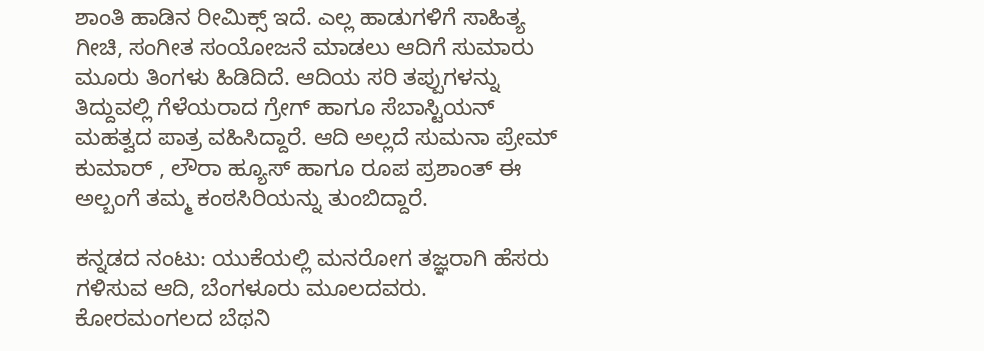ಶಾಂತಿ ಹಾಡಿನ ರೀಮಿಕ್ಸ್ ಇದೆ. ಎಲ್ಲ ಹಾಡುಗಳಿಗೆ ಸಾಹಿತ್ಯ ಗೀಚಿ, ಸಂಗೀತ ಸಂಯೋಜನೆ ಮಾಡಲು ಆದಿಗೆ ಸುಮಾರು ಮೂರು ತಿಂಗಳು ಹಿಡಿದಿದೆ. ಆದಿಯ ಸರಿ ತಪ್ಪುಗಳನ್ನು ತಿದ್ದುವಲ್ಲಿ ಗೆಳೆಯರಾದ ಗ್ರೇಗ್ ಹಾಗೂ ಸೆಬಾಸ್ಟಿಯನ್ ಮಹತ್ವದ ಪಾತ್ರ ವಹಿಸಿದ್ದಾರೆ. ಆದಿ ಅಲ್ಲದೆ ಸುಮನಾ ಪ್ರೇಮ್ ಕುಮಾರ್ , ಲೌರಾ ಹ್ಯೂಸ್ ಹಾಗೂ ರೂಪ ಪ್ರಶಾಂತ್ ಈ ಅಲ್ಬಂಗೆ ತಮ್ಮ ಕಂಠಸಿರಿಯನ್ನು ತುಂಬಿದ್ದಾರೆ.

ಕನ್ನಡದ ನಂಟು: ಯುಕೆಯಲ್ಲಿ ಮನರೋಗ ತಜ್ಞರಾಗಿ ಹೆಸರು ಗಳಿಸುವ ಆದಿ, ಬೆಂಗಳೂರು ಮೂಲದವರು. ಕೋರಮಂಗಲದ ಬೆಥನಿ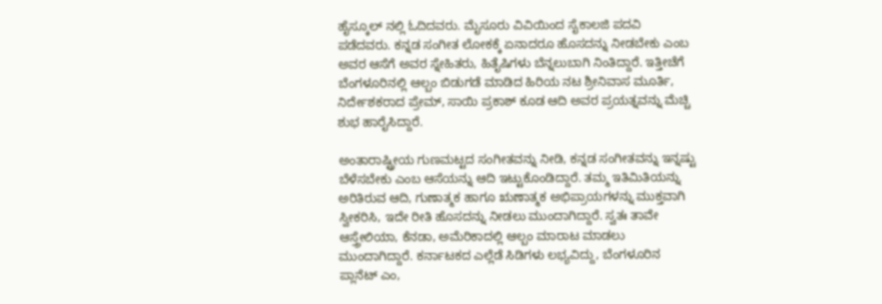ಹೈಸ್ಕೂಲ್ ನಲ್ಲಿ ಓದಿದವರು. ಮೈಸೂರು ವಿವಿಯಿಂದ ಸೈಕಾಲಜಿ ಪದವಿ ಪಡೆದವರು. ಕನ್ನಡ ಸಂಗೀತ ಲೋಕಕ್ಕೆ ಏನಾದರೂ ಹೊಸದನ್ನು ನೀಡಬೇಕು ಎಂಬ ಅವರ ಆಸೆಗೆ ಅವರ ಸ್ನೇಹಿತರು, ಹಿತೈಷಿಗಳು ಬೆನ್ನಲುಬಾಗಿ ನಿಂತಿದ್ದಾರೆ. ಇತ್ತೀಚೆಗೆ ಬೆಂಗಳೂರಿನಲ್ಲಿ ಆಲ್ಬಂ ಬಿಡುಗಡೆ ಮಾಡಿದ ಹಿರಿಯ ನಟ ಶ್ರೀನಿವಾಸ ಮೂರ್ತಿ, ನಿರ್ದೇಶಕರಾದ ಪ್ರೇಮ್, ಸಾಯಿ ಪ್ರಕಾಶ್ ಕೂಡ ಆದಿ ಅವರ ಪ್ರಯತ್ನವನ್ನು ಮೆಚ್ಚಿ ಶುಭ ಹಾರೈಸಿದ್ದಾರೆ.

ಅಂತಾರಾಷ್ಟ್ರೀಯ ಗುಣಮಟ್ಟದ ಸಂಗೀತವನ್ನು ನೀಡಿ, ಕನ್ನಡ ಸಂಗೀತವನ್ನು ಇನ್ನಷ್ಟು ಬೆಳೆಸಬೇಕು ಎಂಬ ಆಸೆಯನ್ನು ಆದಿ ಇಟ್ಟುಕೊಂಡಿದ್ದಾರೆ. ತಮ್ಮ ಇತಿಮಿತಿಯನ್ನು ಅರಿತಿರುವ ಆದಿ, ಗುಣಾತ್ಮಕ ಹಾಗೂ ಋಣಾತ್ಮಕ ಅಭಿಪ್ರಾಯಗಳನ್ನು ಮುಕ್ತವಾಗಿ ಸ್ವೀಕರಿಸಿ, ಇದೇ ರೀತಿ ಹೊಸದನ್ನು ನೀಡಲು ಮುಂದಾಗಿದ್ದಾರೆ. ಸ್ವತಃ ತಾವೇ ಆಸ್ತ್ರೇಲಿಯಾ, ಕೆನಡಾ, ಅಮೆರಿಕಾದಲ್ಲಿ ಆಲ್ಬಂ ಮಾರಾಟ ಮಾಡಲು ಮುಂದಾಗಿದ್ದಾರೆ. ಕರ್ನಾಟಕದ ಎಲ್ಲೆಡೆ ಸಿಡಿಗಳು ಲಭ್ಯವಿದ್ದು, ಬೆಂಗಳೂರಿನ ಪ್ಲಾನೆಟ್ ಎಂ,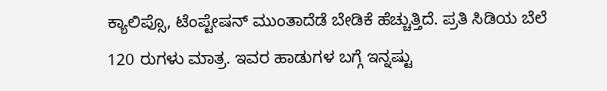ಕ್ಯಾಲಿಪ್ಸೊ, ಟೆಂಪ್ಟೇಷನ್ ಮುಂತಾದೆಡೆ ಬೇಡಿಕೆ ಹೆಚ್ಚುತ್ತಿದೆ. ಪ್ರತಿ ಸಿಡಿಯ ಬೆಲೆ 120 ರುಗಳು ಮಾತ್ರ. ಇವರ ಹಾಡುಗಳ ಬಗ್ಗೆ ಇನ್ನಷ್ಟು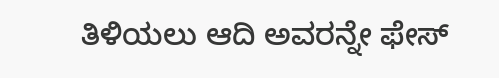ತಿಳಿಯಲು ಆದಿ ಅವರನ್ನೇ ಫೇಸ್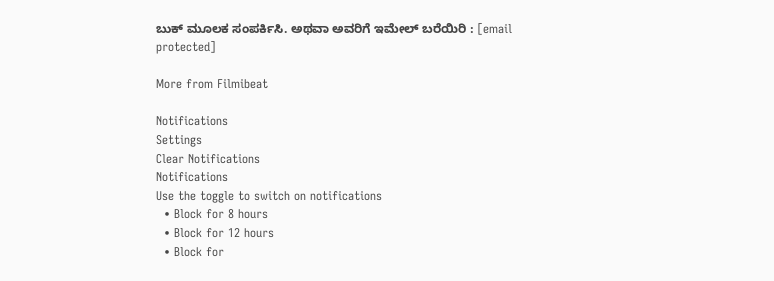ಬುಕ್ ಮೂಲಕ ಸಂಪರ್ಕಿಸಿ. ಅಥವಾ ಅವರಿಗೆ ಇಮೇಲ್ ಬರೆಯಿರಿ : [email protected]

More from Filmibeat

Notifications
Settings
Clear Notifications
Notifications
Use the toggle to switch on notifications
  • Block for 8 hours
  • Block for 12 hours
  • Block for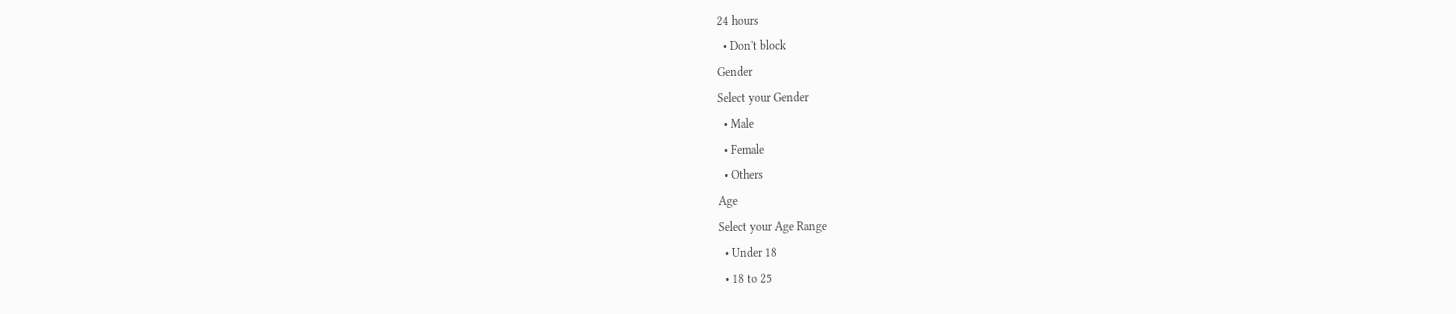24 hours
  • Don't block
Gender
Select your Gender
  • Male
  • Female
  • Others
Age
Select your Age Range
  • Under 18
  • 18 to 25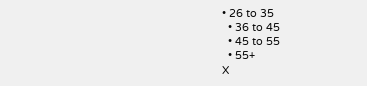• 26 to 35
  • 36 to 45
  • 45 to 55
  • 55+
X